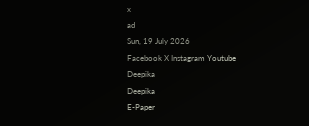x
ad
Sun, 19 July 2026
Facebook X Instagram Youtube
Deepika
Deepika
E-Paper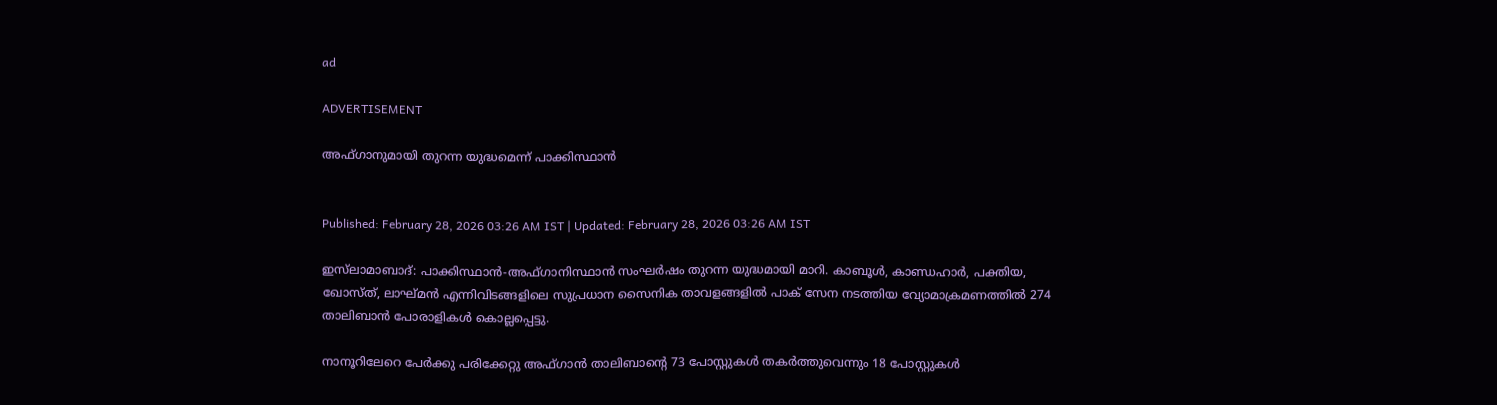ad

ADVERTISEMENT

അഫ്ഗാനുമായി തുറന്ന യുദ്ധമെന്ന് പാക്കിസ്ഥാൻ


Published: February 28, 2026 03:26 AM IST | Updated: February 28, 2026 03:26 AM IST

ഇസ്‌ലാമാബാദ്: പാക്കിസ്ഥാൻ-അഫ്ഗാനിസ്ഥാൻ സംഘർഷം തുറന്ന യുദ്ധമായി മാറി. കാബൂൾ, കാണ്ഡഹാർ, പക്തിയ, ഖോസ്ത്, ലാഘ്മൻ എന്നിവിടങ്ങളിലെ സുപ്രധാന സൈനിക താവളങ്ങളിൽ പാക് സേന നടത്തിയ വ്യോമാക്രമണത്തിൽ 274 താലിബാൻ പോരാളികൾ കൊല്ലപ്പെട്ടു.

നാനൂറിലേറെ പേർക്കു പരിക്കേറ്റു അഫ്ഗാൻ താലിബാന്‍റെ 73 പോസ്റ്റുകൾ തകർത്തുവെന്നും 18 പോസ്റ്റുകൾ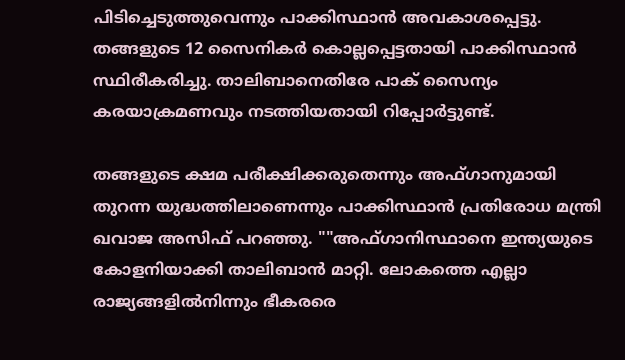പിടിച്ചെടുത്തുവെന്നും പാക്കിസ്ഥാൻ അവകാശപ്പെട്ടു. തങ്ങളുടെ 12 സൈനികർ കൊല്ലപ്പെട്ടതായി പാക്കിസ്ഥാൻ സ്ഥിരീകരിച്ചു. താലിബാനെതിരേ പാക് സൈന്യം കരയാക്രമണവും നടത്തിയതായി റിപ്പോർട്ടുണ്ട്.

തങ്ങളുടെ ക്ഷമ പരീക്ഷിക്കരുതെന്നും അഫ്ഗാനുമായി തുറന്ന യുദ്ധത്തിലാണെന്നും പാക്കിസ്ഥാൻ പ്രതിരോധ മന്ത്രി ഖവാജ അസിഫ് പറഞ്ഞു. ""അഫ്ഗാനിസ്ഥാനെ ഇന്ത്യയുടെ കോളനിയാക്കി താലിബാൻ മാറ്റി. ലോകത്തെ എല്ലാ രാജ്യങ്ങളിൽനിന്നും ഭീകരരെ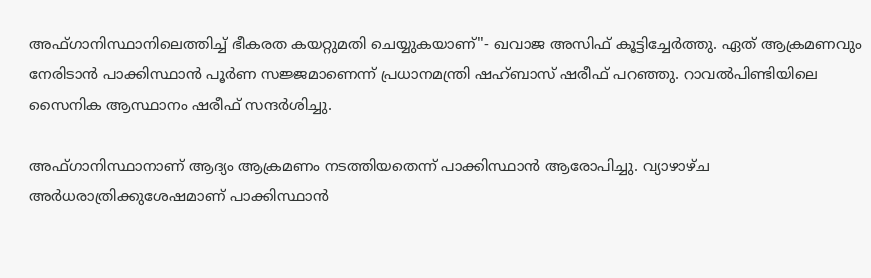അഫ്ഗാനിസ്ഥാനിലെത്തിച്ച് ഭീകരത കയറ്റുമതി ചെയ്യുകയാണ്''- ഖവാജ അസിഫ് കൂട്ടിച്ചേർത്തു. ഏത് ആക്രമണവും നേരിടാൻ പാക്കിസ്ഥാൻ പൂർണ സജ്ജമാണെന്ന് പ്രധാനമന്ത്രി ഷഹ്ബാസ് ഷരീഫ് പറഞ്ഞു. റാവൽപിണ്ടിയിലെ സൈനിക ആസ്ഥാനം ഷരീഫ് സന്ദർശിച്ചു.

അഫ്ഗാനിസ്ഥാനാണ് ആദ്യം ആക്രമണം നടത്തിയതെന്ന് പാക്കിസ്ഥാൻ ആരോപിച്ചു. വ്യാഴാഴ്ച അർധരാത്രിക്കുശേഷമാണ് പാക്കിസ്ഥാൻ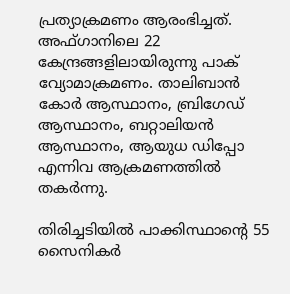പ്രത്യാക്രമണം ആരംഭിച്ചത്. അഫ്ഗാനിലെ 22 കേന്ദ്രങ്ങളിലായിരുന്നു പാക് വ്യോമാക്രമണം. താലിബാൻ കോർ ആസ്ഥാനം, ബ്രിഗേഡ് ആസ്ഥാനം, ബറ്റാലിയൻ ആസ്ഥാനം, ആയുധ ഡിപ്പോ എന്നിവ ആക്രമണത്തിൽ തകർന്നു.

തിരിച്ചടിയിൽ പാക്കിസ്ഥാന്‍റെ 55 സൈനികർ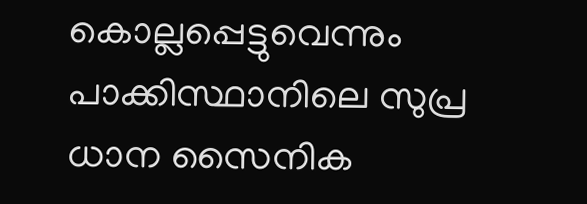കൊല്ലപ്പെട്ടുവെന്നും പാക്കിസ്ഥാനിലെ സുപ്ര ധാന സൈനിക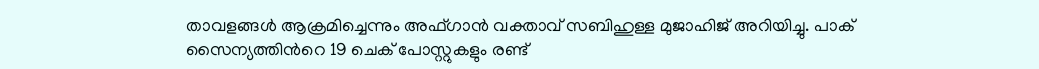താവളങ്ങൾ ആക്രമിച്ചെന്നും അഫ്ഗാൻ വക്താവ് സബിഹുള്ള മുജാഹിജ് അറിയിച്ചു. പാക് സൈന്യത്തിന്‍റെ 19 ചെക് പോസ്റ്റുകളും രണ്ട്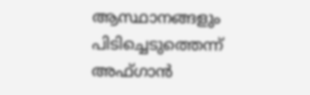ആസ്ഥാനങ്ങളും പിടിച്ചെടുത്തെന്ന് അഫ്ഗാൻ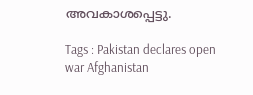അവകാശപ്പെട്ടു.

Tags : Pakistan declares open war Afghanistan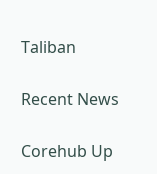Taliban

Recent News

Corehub Up